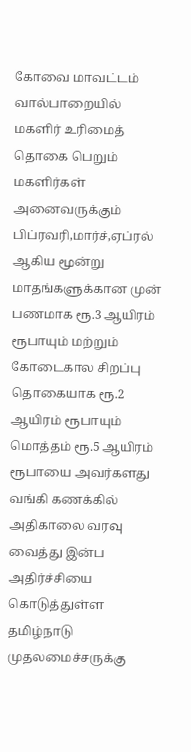கோவை மாவட்டம் வால்பாறையில் மகளிர் உரிமைத் தொகை பெறும் மகளிர்கள் அனைவருக்கும் பிப்ரவரி,மார்ச்,ஏப்ரல் ஆகிய மூன்று மாதங்களுக்கான முன் பணமாக ரூ.3 ஆயிரம் ரூபாயும் மற்றும் கோடைகால சிறப்பு தொகையாக ரூ.2 ஆயிரம் ரூபாயும் மொத்தம் ரூ.5 ஆயிரம் ரூபாயை அவர்களது வங்கி கணக்கில் அதிகாலை வரவு வைத்து இன்ப அதிர்ச்சியை கொடுத்துள்ள தமிழ்நாடு முதலமைச்சருக்கு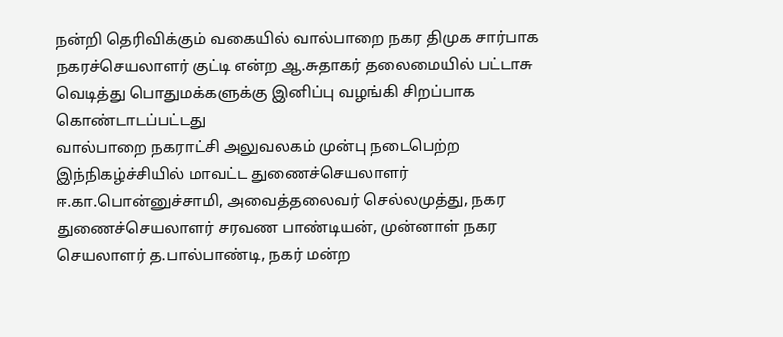நன்றி தெரிவிக்கும் வகையில் வால்பாறை நகர திமுக சார்பாக நகரச்செயலாளர் குட்டி என்ற ஆ.சுதாகர் தலைமையில் பட்டாசு வெடித்து பொதுமக்களுக்கு இனிப்பு வழங்கி சிறப்பாக கொண்டாடப்பட்டது
வால்பாறை நகராட்சி அலுவலகம் முன்பு நடைபெற்ற இந்நிகழ்ச்சியில் மாவட்ட துணைச்செயலாளர் ஈ.கா.பொன்னுச்சாமி, அவைத்தலைவர் செல்லமுத்து, நகர துணைச்செயலாளர் சரவண பாண்டியன், முன்னாள் நகர செயலாளர் த.பால்பாண்டி, நகர் மன்ற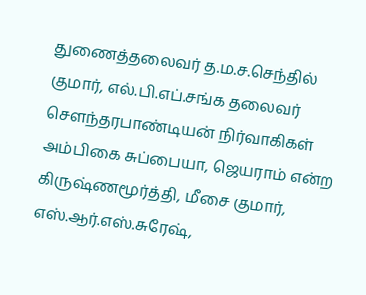துணைத்தலைவர் த.ம.ச.செந்தில் குமார், எல்.பி.எப்.சங்க தலைவர் சௌந்தரபாண்டியன் நிர்வாகிகள் அம்பிகை சுப்பையா, ஜெயராம் என்ற கிருஷ்ணமூர்த்தி, மீசை குமார், எஸ்.ஆர்.எஸ்.சுரேஷ்,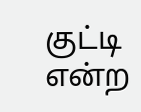குட்டி என்ற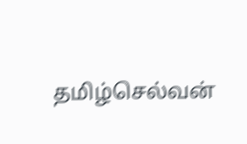தமிழ்செல்வன்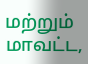மற்றும் மாவட்ட,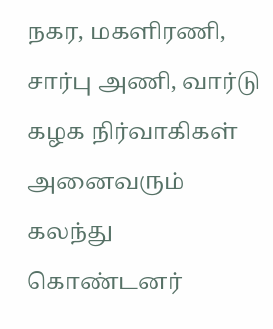நகர, மகளிரணி, சார்பு அணி, வார்டு கழக நிர்வாகிகள் அனைவரும் கலந்து கொண்டனர்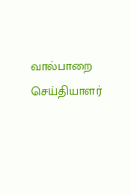வால்பாறை செய்தியாளர்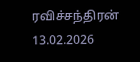ரவிச்சந்திரன்
13.02.2026